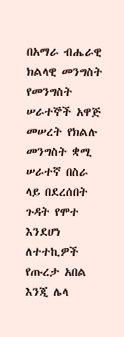በአማራ ብሔራዊ ክልላዊ መንግስት የመንግስት ሠራተኞች አዋጅ መሠረት የክልሉ መንግስት ቋሚ ሠራተኛ በስራ ላይ በደረሰበት ጉዳት የሞተ እንደሆነ ለተተኪዎች የጡረታ አበል እንጂ ሌላ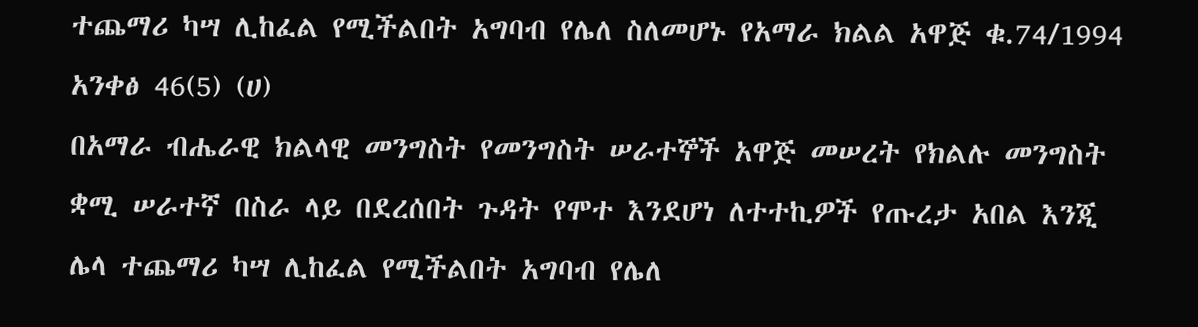ተጨማሪ ካሣ ሊከፈል የሚችልበት አግባብ የሌለ ስለመሆኑ የአማራ ክልል አዋጅ ቁ.74/1994 አንቀፅ 46(5) (ሀ)
በአማራ ብሔራዊ ክልላዊ መንግስት የመንግስት ሠራተኞች አዋጅ መሠረት የክልሉ መንግስት ቋሚ ሠራተኛ በስራ ላይ በደረሰበት ጉዳት የሞተ እንደሆነ ለተተኪዎች የጡረታ አበል እንጂ ሌላ ተጨማሪ ካሣ ሊከፈል የሚችልበት አግባብ የሌለ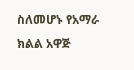ስለመሆኑ የአማራ ክልል አዋጅ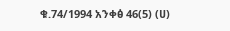ቁ.74/1994 አንቀፅ 46(5) (ሀ)